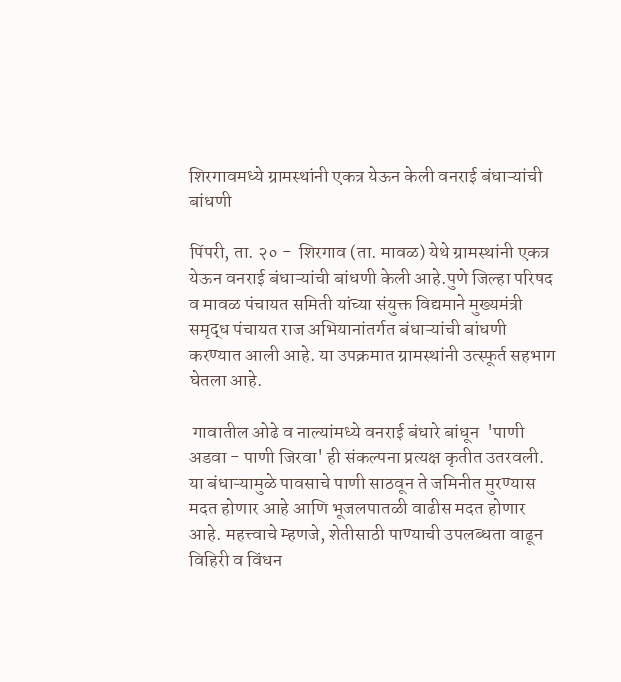शिरगावमध्ये ग्रामस्थांनी एकत्र येऊन केली वनराई बंधाऱ्यांची बांधणी

पिंपरी, ता. २० -  शिरगाव (ता. मावळ) येथे ग्रामस्थांनी एकत्र येऊन वनराई बंधाऱ्यांची बांधणी केली आहे.पुणे जिल्हा परिषद व मावळ पंचायत समिती यांच्या संयुक्त विद्यमाने मुख्यमंत्री समृद्ध पंचायत राज अभियानांतर्गत बंधाऱ्यांची बांधणी करण्यात आली आहे. या उपक्रमात ग्रामस्थांनी उत्स्फूर्त सहभाग घेतला आहे.

 गावातील ओढे व नाल्यांमध्ये वनराई बंधारे बांधून  'पाणी अडवा - पाणी जिरवा' ही संकल्पना प्रत्यक्ष कृतीत उतरवली. या बंधाऱ्यामुळे पावसाचे पाणी साठवून ते जमिनीत मुरण्यास मदत होणार आहे आणि भूजलपातळी वाढीस मदत होणार आहे. महत्त्वाचे म्हणजे, शेतीसाठी पाण्याची उपलब्धता वाढून विहिरी व विंधन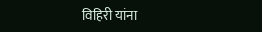विहिरी यांना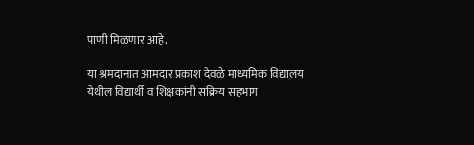पाणी मिळणार आहे.

या श्रमदानात आमदार प्रकाश देवळे माध्यमिक विद्यालय येथील विद्यार्थी व शिक्षकांनी सक्रिय सहभाग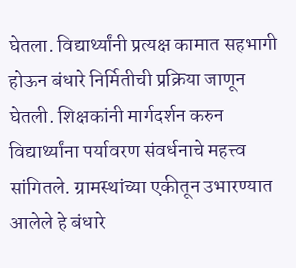घेतला. विद्यार्थ्यांनी प्रत्यक्ष कामात सहभागी होऊन बंधारे निर्मितीची प्रक्रिया जाणून घेतली. शिक्षकांनी मार्गदर्शन करुन विद्यार्थ्यांना पर्यावरण संवर्धनाचे महत्त्व सांगितले. ग्रामस्थांच्या एकीतून उभारण्यात आलेले हे बंधारे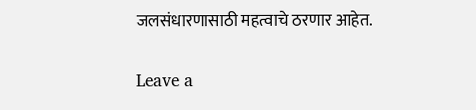जलसंधारणासाठी महत्वाचे ठरणार आहेत.

Leave a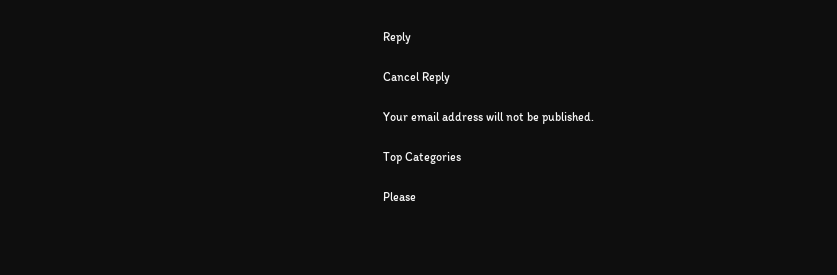Reply

Cancel Reply

Your email address will not be published.

Top Categories

Please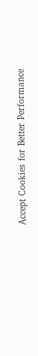Accept Cookies for Better Performance